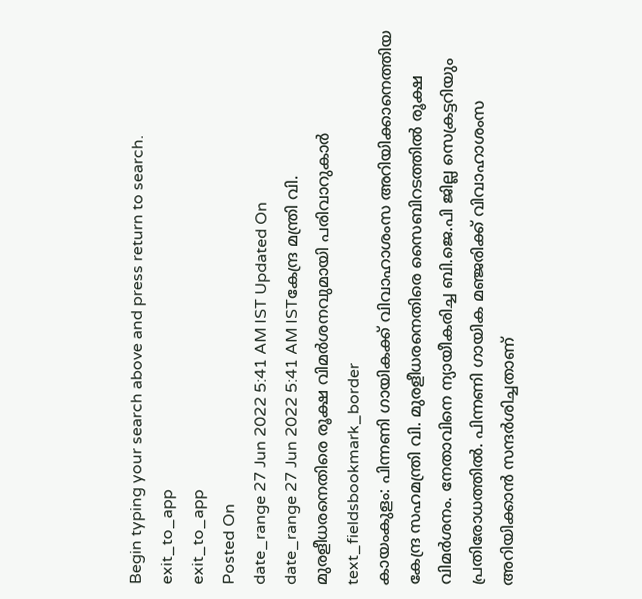Begin typing your search above and press return to search.
exit_to_app
exit_to_app
Posted On
date_range 27 Jun 2022 5:41 AM IST Updated On
date_range 27 Jun 2022 5:41 AM ISTകേന്ദ്ര മന്ത്രി വി. മുരളീധരനെതിരെ രൂക്ഷ വിമർശനവുമായി പരിവാറുകാർ
text_fieldsbookmark_border
കായംകുളം: പിന്നണി ഗായികക്ക് വിവാഹാശംസ അറിയിക്കാനെത്തിയ കേന്ദ്ര സഹമന്ത്രി വി. മുരളീധരനെതിരെ സൈബിറടത്തിൽ രൂക്ഷ വിമർശനം. നേതാവിനെ ന്യായീകരിച്ച ബി.ജെ.പി ജില്ല സെക്രട്ടറിയും പ്രതിരോധത്തിൽ. പിന്നണി ഗായിക മഞ്ജരിക്ക് വിവാഹാശംസ അറിയിക്കാൻ സന്ദർശിച്ചതാണ്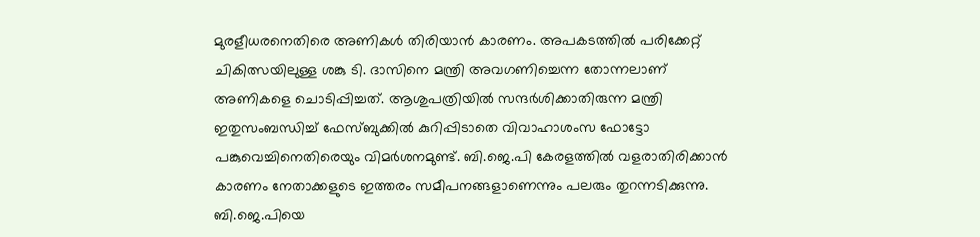മുരളീധരനെതിരെ അണികൾ തിരിയാൻ കാരണം. അപകടത്തിൽ പരിക്കേറ്റ് ചികിത്സയിലുള്ള ശങ്കു ടി. ദാസിനെ മന്ത്രി അവഗണിച്ചെന്ന തോന്നലാണ് അണികളെ ചൊടിപ്പിച്ചത്. ആശുപത്രിയിൽ സന്ദർശിക്കാതിരുന്ന മന്ത്രി ഇതുസംബന്ധിച്ച് ഫേസ്ബുക്കിൽ കുറിപ്പിടാതെ വിവാഹാശംസ ഫോട്ടോ പങ്കുവെച്ചിനെതിരെയും വിമർശനമുണ്ട്. ബി.ജെ.പി കേരളത്തിൽ വളരാതിരിക്കാൻ കാരണം നേതാക്കളുടെ ഇത്തരം സമീപനങ്ങളാണെന്നും പലരും തുറന്നടിക്കുന്നു. ബി.ജെ.പിയെ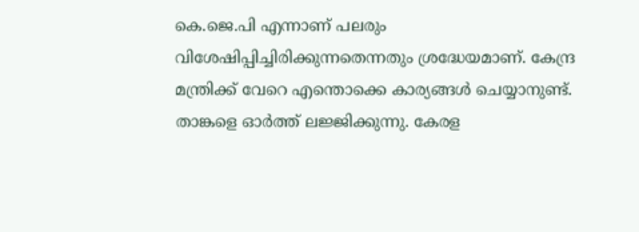കെ.ജെ.പി എന്നാണ് പലരും വിശേഷിപ്പിച്ചിരിക്കുന്നതെന്നതും ശ്രദ്ധേയമാണ്. കേന്ദ്ര മന്ത്രിക്ക് വേറെ എന്തൊക്കെ കാര്യങ്ങൾ ചെയ്യാനുണ്ട്. താങ്കളെ ഓർത്ത് ലജ്ജിക്കുന്നു. കേരള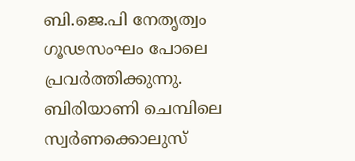ബി.ജെ.പി നേതൃത്വം ഗൂഢസംഘം പോലെ പ്രവർത്തിക്കുന്നു. ബിരിയാണി ചെമ്പിലെ സ്വർണക്കൊലുസ്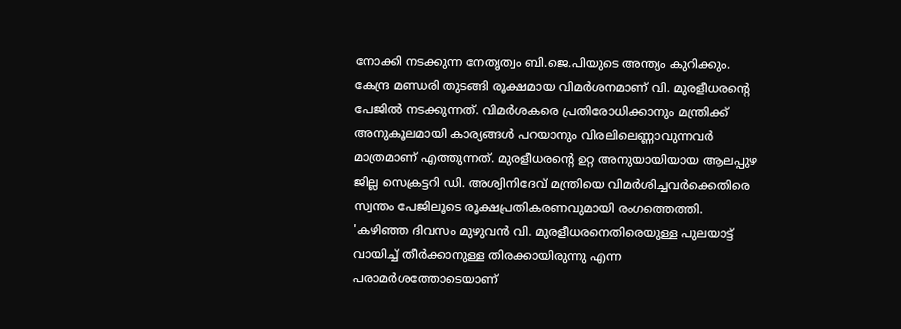നോക്കി നടക്കുന്ന നേതൃത്വം ബി.ജെ.പിയുടെ അന്ത്യം കുറിക്കും. കേന്ദ്ര മണ്ഡരി തുടങ്ങി രൂക്ഷമായ വിമർശനമാണ് വി. മുരളീധരന്റെ പേജിൽ നടക്കുന്നത്. വിമർശകരെ പ്രതിരോധിക്കാനും മന്ത്രിക്ക് അനുകൂലമായി കാര്യങ്ങൾ പറയാനും വിരലിലെണ്ണാവുന്നവർ മാത്രമാണ് എത്തുന്നത്. മുരളീധരന്റെ ഉറ്റ അനുയായിയായ ആലപ്പുഴ ജില്ല സെക്രട്ടറി ഡി. അശ്വിനിദേവ് മന്ത്രിയെ വിമർശിച്ചവർക്കെതിരെ സ്വന്തം പേജിലൂടെ രൂക്ഷപ്രതികരണവുമായി രംഗത്തെത്തി. 'കഴിഞ്ഞ ദിവസം മുഴുവൻ വി. മുരളീധരനെതിരെയുള്ള പുലയാട്ട് വായിച്ച് തീർക്കാനുള്ള തിരക്കായിരുന്നു എന്ന പരാമർശത്തോടെയാണ്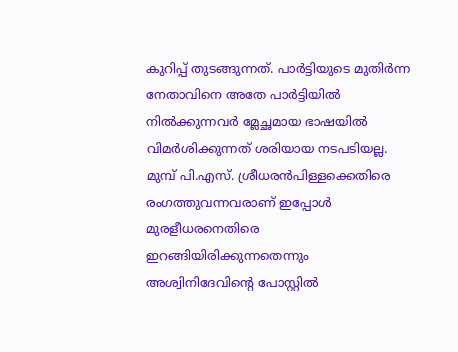കുറിപ്പ് തുടങ്ങുന്നത്. പാർട്ടിയുടെ മുതിർന്ന നേതാവിനെ അതേ പാർട്ടിയിൽ നിൽക്കുന്നവർ മ്ലേച്ഛമായ ഭാഷയിൽ വിമർശിക്കുന്നത് ശരിയായ നടപടിയല്ല. മുമ്പ് പി.എസ്. ശ്രീധരൻപിള്ളക്കെതിരെ രംഗത്തുവന്നവരാണ് ഇപ്പോൾ മുരളീധരനെതിരെ ഇറങ്ങിയിരിക്കുന്നതെന്നും അശ്വിനിദേവിന്റെ പോസ്റ്റിൽ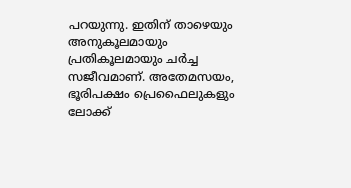പറയുന്നു. ഇതിന് താഴെയും അനുകൂലമായും പ്രതികൂലമായും ചർച്ച സജീവമാണ്. അതേമസയം, ഭൂരിപക്ഷം പ്രെഫൈലുകളും ലോക്ക്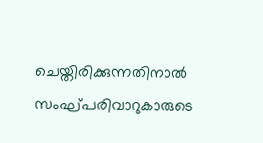ചെയ്തിരിക്കുന്നതിനാൽ സംഘ്പരിവാറുകാരുടെ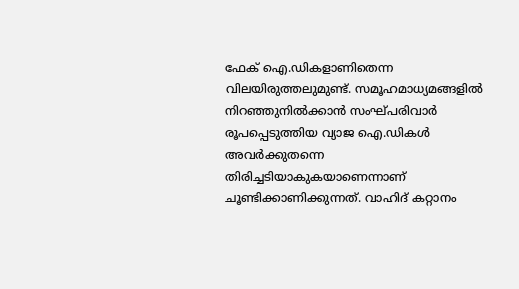ഫേക് ഐ.ഡികളാണിതെന്ന വിലയിരുത്തലുമുണ്ട്. സമൂഹമാധ്യമങ്ങളിൽ നിറഞ്ഞുനിൽക്കാൻ സംഘ്പരിവാർ രൂപപ്പെടുത്തിയ വ്യാജ ഐ.ഡികൾ അവർക്കുതന്നെ തിരിച്ചടിയാകുകയാണെന്നാണ് ചൂണ്ടിക്കാണിക്കുന്നത്. വാഹിദ് കറ്റാനം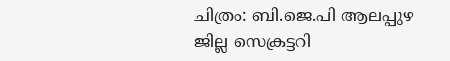ചിത്രം: ബി.ജെ.പി ആലപ്പുഴ ജില്ല സെക്രട്ടറി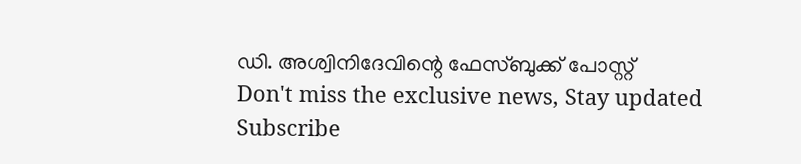ഡി. അശ്വിനിദേവിന്റെ ഫേസ്ബുക്ക് പോസ്റ്റ്
Don't miss the exclusive news, Stay updated
Subscribe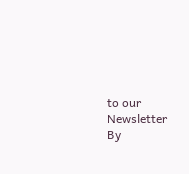to our Newsletter
By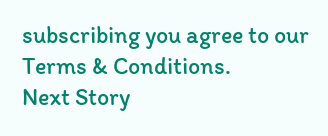subscribing you agree to our Terms & Conditions.
Next Story